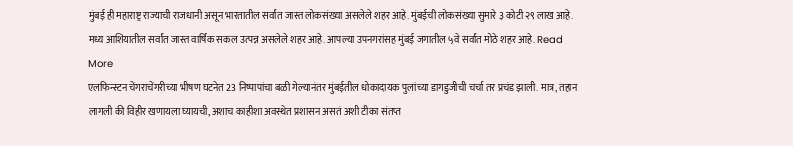मुंबई ही महाराष्ट्र राज्याची राजधानी असून भारतातील सर्वांत जास्त लोकसंख्या असलेले शहर आहे. मुंबईची लोकसंख्या सुमारे ३ कोटी २९ लाख आहे. मध्य आशियातील सर्वांत जास्त वार्षिक सकल उत्पन्न असलेले शहर आहे. आपल्या उपनगरांसह मुंबई जगातील ५वे सर्वांत मोठे शहर आहे. Read More
एलफिन्स्टन चेंगराचेंगरीच्या भीषण घटनेत 23 निष्पापांचा बळी गेल्यानंतर मुंबईतील धोकादायक पुलांच्या डागडुजीची चर्चा तर प्रचंड झाली. मात्र, तहान लागली की विहीर खणायला घ्यायची, अशाच काहीशा अवस्थेत प्रशासन असतं अशी टीका संतप्त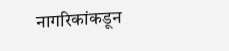नागरिकांकडून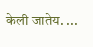केली जातेय. ...